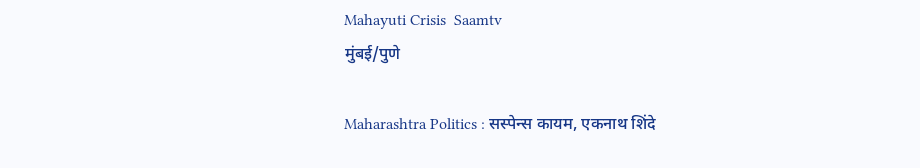Mahayuti Crisis  Saamtv
मुंबई/पुणे

Maharashtra Politics : सस्पेन्स कायम, एकनाथ शिंदे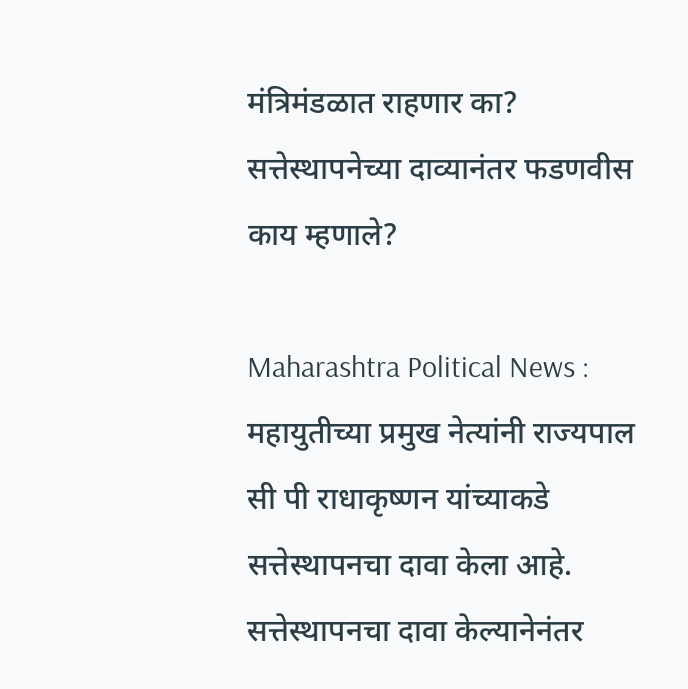मंत्रिमंडळात राहणार का? सत्तेस्थापनेच्या दाव्यानंतर फडणवीस काय म्हणाले?

Maharashtra Political News : महायुतीच्या प्रमुख नेत्यांनी राज्यपाल सी पी राधाकृष्णन यांच्याकडे सत्तेस्थापनचा दावा केला आहे. सत्तेस्थापनचा दावा केल्यानेनंतर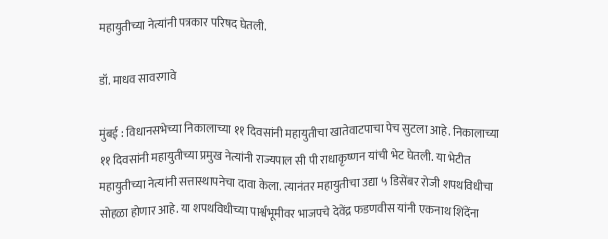महायुतीच्या नेत्यांनी पत्रकार परिषद घेतली.

डॉ. माधव सावरगावे

मुंबई : विधानसभेच्या निकालाच्या ११ दिवसांनी महायुतीचा खातेवाटपाचा पेच सुटला आहे. निकालाच्या ११ दिवसांनी महायुतीच्या प्रमुख नेत्यांनी राज्यपाल सी पी राधाकृष्णन यांची भेट घेतली. या भेटीत महायुतीच्या नेत्यांनी सत्तास्थापनेचा दावा केला. त्यानंतर महायुतीचा उद्या ५ डिसेंबर रोजी शपथविधीचा सोहळा होणार आहे. या शपथविधीच्या पार्श्वभूमीवर भाजपचे देवेंद्र फडणवीस यांनी एकनाथ शिंदेंना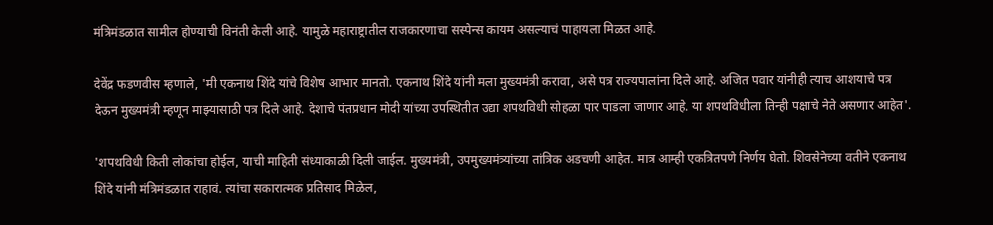मंत्रिमंडळात सामील होण्याची विनंती केली आहे. यामुळे महाराष्ट्रातील राजकारणाचा सस्पेन्स कायम असल्याचं पाहायला मिळत आहे.

देवेंद्र फडणवीस म्हणाले, 'मी एकनाथ शिंदे यांचे विशेष आभार मानतो. एकनाथ शिंदे यांनी मला मुख्यमंत्री करावा, असे पत्र राज्यपालांना दिले आहे. अजित पवार यांनीही त्याच आशयाचे पत्र देऊन मुख्यमंत्री म्हणून माझ्यासाठी पत्र दिले आहे. देशाचे पंतप्रधान मोदी यांच्या उपस्थितीत उद्या शपथविधी सोहळा पार पाडला जाणार आहे. या शपथविधीला तिन्ही पक्षाचे नेते असणार आहेत'.

'शपथविधी किती लोकांचा होईल, याची माहिती संध्याकाळी दिली जाईल. मुख्यमंत्री, उपमुख्यमंत्र्यांच्या तांत्रिक अडचणी आहेत. मात्र आम्ही एकत्रितपणे निर्णय घेतो. शिवसेनेच्या वतीने एकनाथ शिंदे यांनी मंत्रिमंडळात राहावं. त्यांचा सकारात्मक प्रतिसाद मिळेल,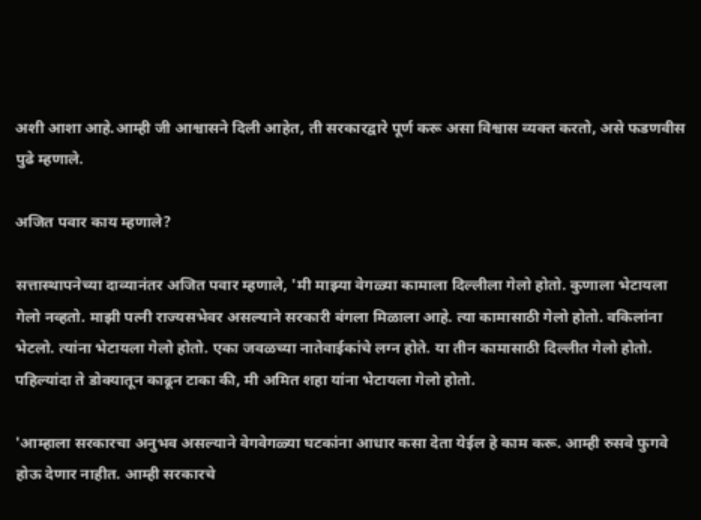अशी आशा आहे.आम्ही जी आश्वासने दिली आहेत, ती सरकारद्वारे पूर्ण करू असा विश्वास व्यक्त करतो, असे फडणवीस पुढे म्हणाले.

अजित पवार काय म्हणाले?

सत्तास्थापनेच्या दाव्यानंतर अजित पवार म्हणाले, 'मी माझ्या वेगळ्या कामाला दिल्लीला गेलो होतो. कुणाला भेटायला गेलो नव्हतो. माझी पत्नी राज्यसभेवर असल्याने सरकारी बंगला मिळाला आहे. त्या कामासाठी गेलो होतो. वकिलांना भेटलो. त्यांना भेटायला गेलो होतो. एका जवळच्या नातेवाईकांचे लग्न होते. या तीन कामासाठी दिल्लीत गेलो होतो. पहिल्यांदा ते डोक्यातून काढून टाका की, मी अमित शहा यांना भेटायला गेलो होतो.

'आम्हाला सरकारचा अनुभव असल्याने वेगवेगळ्या घटकांना आधार कसा देता येईल हे काम करू. आम्ही रुसवे फुगवे होऊ देणार नाहीत. आम्ही सरकारचे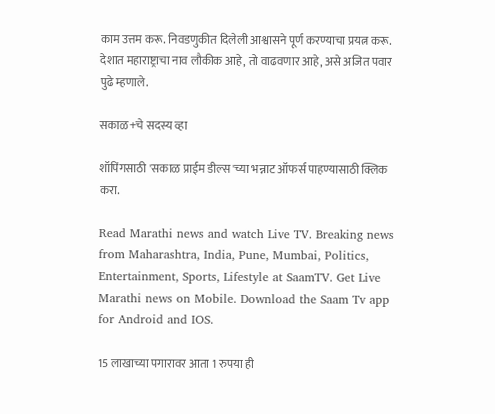काम उत्तम करू. निवडणुकीत दिलेली आश्वासने पूर्ण करण्याचा प्रयत्न करू. देशात महाराष्ट्राचा नाव लौकीक आहे, तो वाढवणार आहे, असे अजित पवार पुढे म्हणाले.

सकाळ+चे सदस्य व्हा

शॉपिंगसाठी 'सकाळ प्राईम डील्स'च्या भन्नाट ऑफर्स पाहण्यासाठी क्लिक करा.

Read Marathi news and watch Live TV. Breaking news from Maharashtra, India, Pune, Mumbai, Politics, Entertainment, Sports, Lifestyle at SaamTV. Get Live Marathi news on Mobile. Download the Saam Tv app for Android and IOS.

15 लाखाच्या पगारावर आता 1 रुपया ही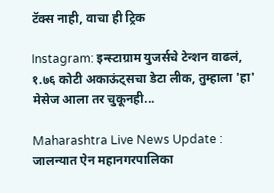टॅक्स नाही, वाचा ही ट्रिक

Instagram: इन्स्टाग्राम युजर्सचे टेन्शन वाढलं, १.७६ कोटी अकाऊंट्सचा डेटा लीक, तुम्हाला 'हा' मेसेज आला तर चुकूनही...

Maharashtra Live News Update : जालन्यात ऐन महानगरपालिका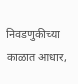निवडणुकीच्या काळात आधार,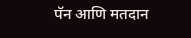पॅन आणि मतदान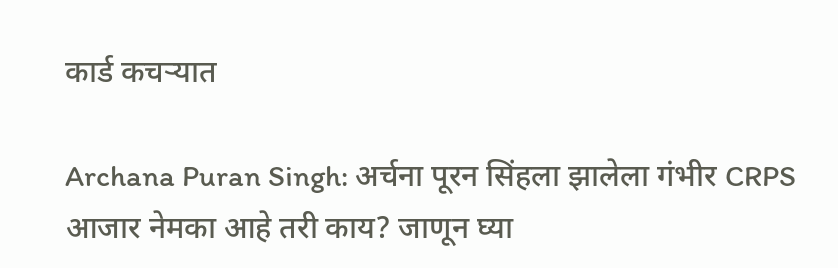कार्ड कचऱ्यात

Archana Puran Singh: अर्चना पूरन सिंहला झालेला गंभीर CRPS आजार नेमका आहे तरी काय? जाणून घ्या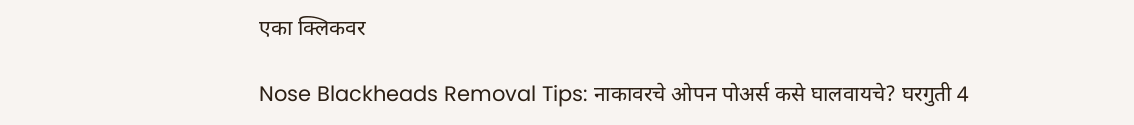एका क्लिकवर

Nose Blackheads Removal Tips: नाकावरचे ओपन पोअर्स कसे घालवायचे? घरगुती 4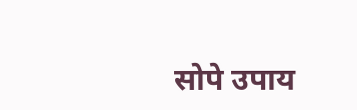सोपे उपाय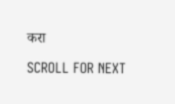करा

SCROLL FOR NEXT